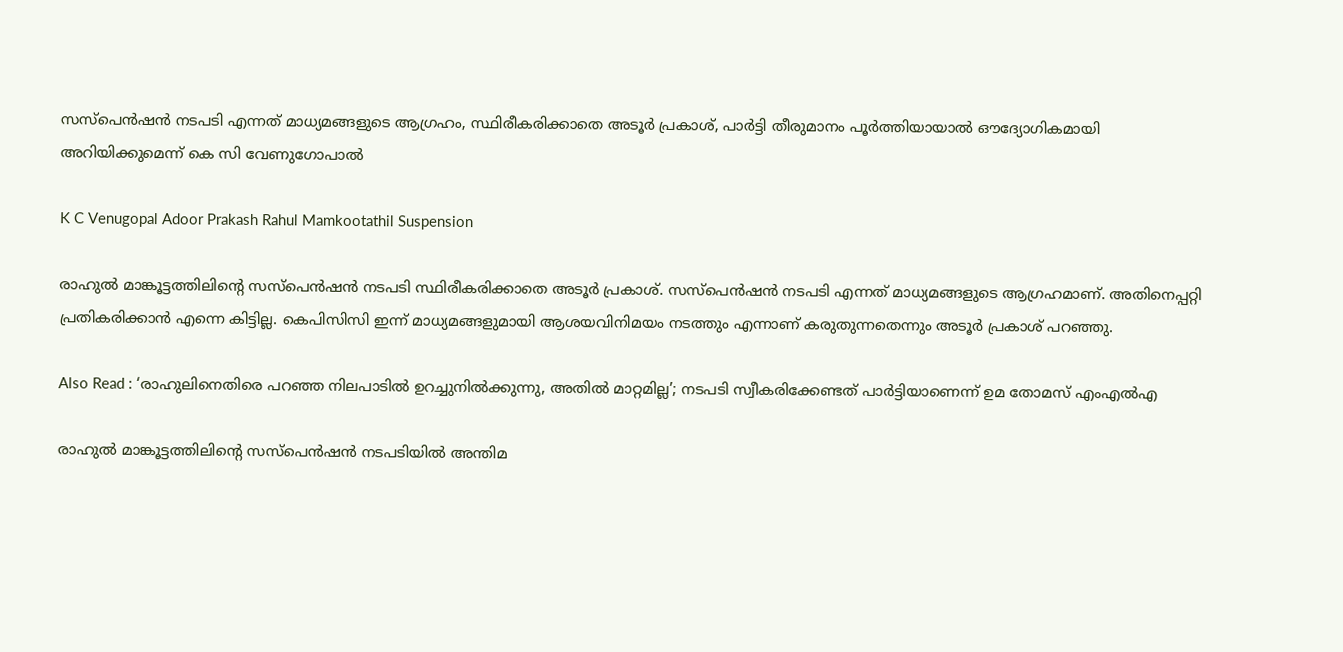സസ്‌പെന്‍ഷന്‍ നടപടി എന്നത് മാധ്യമങ്ങളുടെ ആഗ്രഹം, സ്ഥിരീകരിക്കാതെ അടൂര്‍ പ്രകാശ്, പാര്‍ട്ടി തീരുമാനം പൂര്‍ത്തിയായാല്‍ ഔദ്യോഗികമായി അറിയിക്കുമെന്ന് കെ സി വേണുഗോപാല്‍

K C Venugopal Adoor Prakash Rahul Mamkootathil Suspension

രാഹുല്‍ മാങ്കൂട്ടത്തിലിന്റെ സസ്‌പെന്‍ഷന്‍ നടപടി സ്ഥിരീകരിക്കാതെ അടൂര്‍ പ്രകാശ്. സസ്‌പെന്‍ഷന്‍ നടപടി എന്നത് മാധ്യമങ്ങളുടെ ആഗ്രഹമാണ്. അതിനെപ്പറ്റി പ്രതികരിക്കാന്‍ എന്നെ കിട്ടില്ല. കെപിസിസി ഇന്ന് മാധ്യമങ്ങളുമായി ആശയവിനിമയം നടത്തും എന്നാണ് കരുതുന്നതെന്നും അടൂര്‍ പ്രകാശ് പറഞ്ഞു.

Also Read : ‘രാഹുലിനെതിരെ പറഞ്ഞ നിലപാടില്‍ ഉറച്ചുനില്‍ക്കുന്നു, അതില്‍ മാറ്റമില്ല’; നടപടി സ്വീകരിക്കേണ്ടത് പാര്‍ട്ടിയാണെന്ന് ഉമ തോമസ് എംഎല്‍എ

രാഹുല്‍ മാങ്കൂട്ടത്തിലിന്റെ സസ്‌പെന്‍ഷന്‍ നടപടിയില്‍ അന്തിമ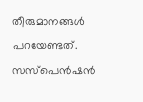തീരുമാനങ്ങള്‍ പറയേണ്ടത്. സസ്‌പെന്‍ഷന്‍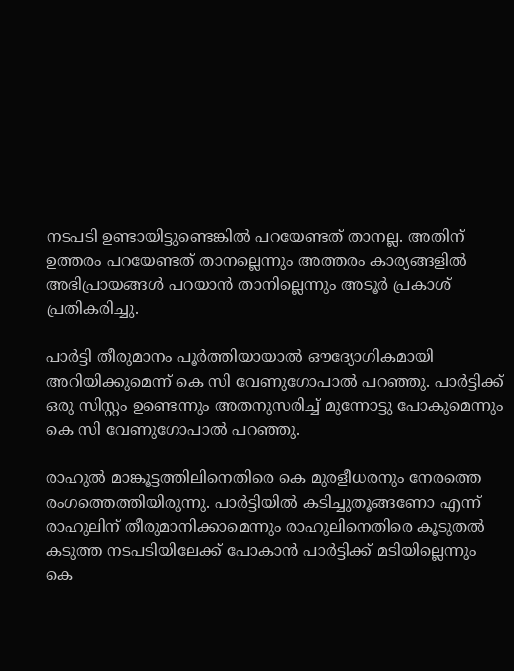നടപടി ഉണ്ടായിട്ടുണ്ടെങ്കില്‍ പറയേണ്ടത് താനല്ല. അതിന് ഉത്തരം പറയേണ്ടത് താനല്ലെന്നും അത്തരം കാര്യങ്ങളില്‍ അഭിപ്രായങ്ങള്‍ പറയാന്‍ താനില്ലെന്നും അടൂര്‍ പ്രകാശ് പ്രതികരിച്ചു.

പാർട്ടി തീരുമാനം പൂർത്തിയായാൽ ഔദ്യോഗികമായി അറിയിക്കുമെന്ന് കെ സി വേണുഗോപാല്‍ പറഞ്ഞു. പാർട്ടിക്ക് ഒരു സിസ്റ്റം ഉണ്ടെന്നും അതനുസരിച്ച് മുന്നോട്ടു പോകുമെന്നും കെ സി വേണുഗോപാല്‍ പറഞ്ഞു.

രാഹുല്‍ മാങ്കൂട്ടത്തിലിനെതിരെ കെ മുരളീധരനും നേരത്തെ രംഗത്തെത്തിയിരുന്നു. പാര്‍ട്ടിയില്‍ കടിച്ചുതൂങ്ങണോ എന്ന് രാഹുലിന് തീരുമാനിക്കാമെന്നും രാഹുലിനെതിരെ കൂടുതല്‍ കടുത്ത നടപടിയിലേക്ക് പോകാന്‍ പാര്‍ട്ടിക്ക് മടിയില്ലെന്നും കെ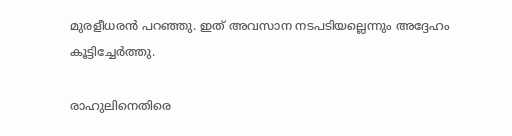മുരളീധരന്‍ പറഞ്ഞു. ഇത് അവസാന നടപടിയല്ലെന്നും അദ്ദേഹം കൂട്ടിച്ചേര്‍ത്തു.

രാഹുലിനെതിരെ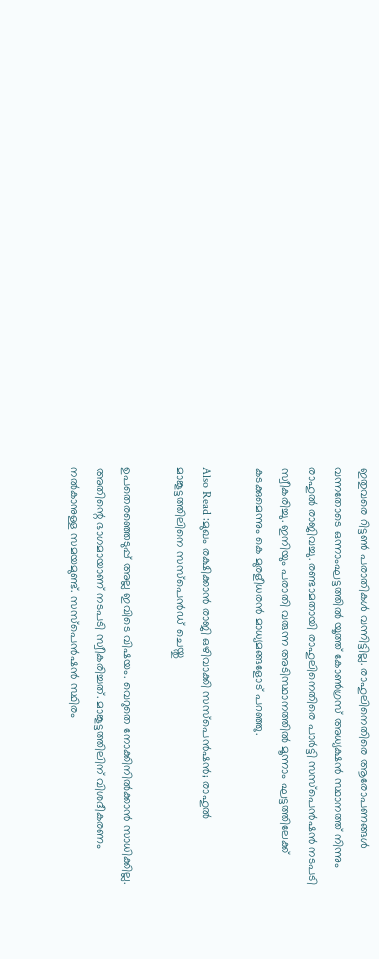ഇതുവരെ റിട്ടണ്‍ പരാതികള്‍ വന്നിട്ടില്ല. രാഹുലിനെതിരെ ആരോപണങ്ങള്‍ വന്നതോടെ ഒന്നാംഘട്ടത്തില്‍ യൂത്ത് കോണ്‍ഗ്രസ് അധ്യക്ഷന്‍ സ്ഥാനത്ത് നിന്നും രാഹുല്‍ രാജിവച്ചു. രണ്ടാമതായി രാഹുലിനെതിരെ പാര്‍ട്ടി സസ്‌പെന്‍ഷന്‍ നടപടി സ്വീകരിച്ചു. ഇനിയും പരാതി വരുന്ന അടിസ്ഥാനത്തില്‍ മൂന്നാം ഘട്ടത്തിലേക്ക് കടക്കുമെന്നും കെ മുരളീധരന്‍ മാധ്യമങ്ങളോട് പറഞ്ഞു.

Also Read :മുഖം രക്ഷിക്കാന്‍ രാജി ഒഴിവാക്കി സസ്‌പെന്‍ഷന്‍; രാഹുല്‍ മാങ്കൂട്ടത്തിലിനെ സസ്‌പെന്‍ഡ് ചെയ്തു

ഉപതെരഞ്ഞെടുപ്പ് അല്ല ഇവിടെ വിഷയം. വെറുതെ നോക്കിനില്‍ക്കാന്‍ സാധിക്കില്ല. അതിന്റെ ഭാഗമായാണ് നടപടി സ്വീകരിച്ചത്. മാങ്കൂട്ടത്തിലിന് വിശദീകരണം നല്‍കാനുള്ള സമയമുണ്ട്. സസ്‌പെന്‍ഷന്‍ സ്ഥിരം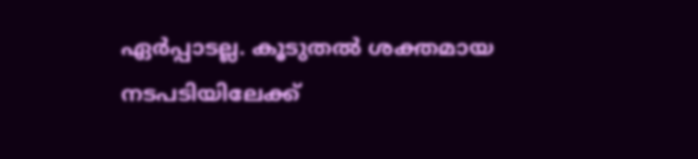ഏര്‍പ്പാടല്ല. കൂടുതല്‍ ശക്തമായ നടപടിയിലേക്ക്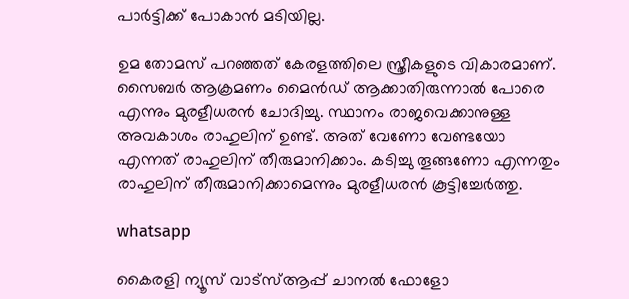പാര്‍ട്ടിക്ക് പോകാന്‍ മടിയില്ല.

ഉമ തോമസ് പറഞ്ഞത് കേരളത്തിലെ സ്ത്രീകളുടെ വികാരമാണ്. സൈബര്‍ ആക്രമണം മൈന്‍ഡ് ആക്കാതിരുന്നാല്‍ പോരെ എന്നും മുരളീധരന്‍ ചോദിച്ചു. സ്ഥാനം രാജവെക്കാനുള്ള അവകാശം രാഹുലിന് ഉണ്ട്. അത് വേണോ വേണ്ടയോ എന്നത് രാഹുലിന് തീരുമാനിക്കാം. കടിച്ചു തൂങ്ങണോ എന്നതും രാഹുലിന് തീരുമാനിക്കാമെന്നും മുരളീധരന്‍ കൂട്ടിച്ചേര്‍ത്തു.

whatsapp

കൈരളി ന്യൂസ് വാട്‌സ്ആപ്പ് ചാനല്‍ ഫോളോ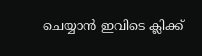ചെയ്യാന്‍ ഇവിടെ ക്ലിക്ക്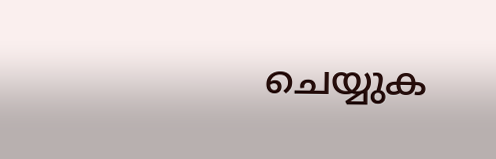ചെയ്യുക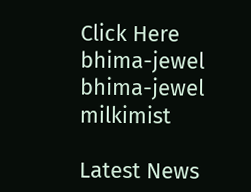Click Here
bhima-jewel
bhima-jewel
milkimist

Latest News